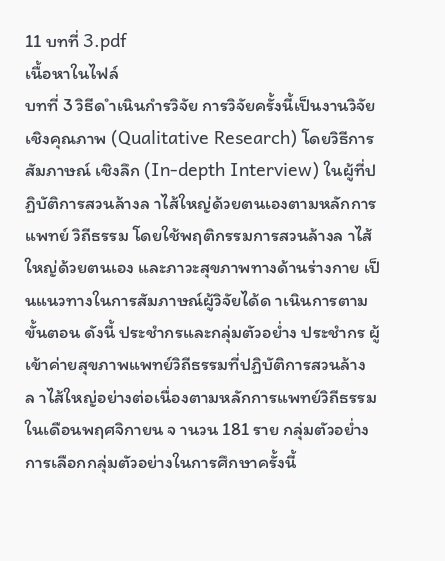11 บทที่ 3.pdf
เนื้อหาในไฟล์
บทที่ 3 วิธีด ำเนินกำรวิจัย การวิจัยครั้งนี้เป็นงานวิจัยเชิงคุณภาพ (Qualitative Research) โดยวิธีการสัมภาษณ์ เชิงลึก (In-depth Interview) ในผู้ที่ปฏิบัติการสวนล้างล าไส้ใหญ่ด้วยตนเองตามหลักการแพทย์ วิถีธรรม โดยใช้พฤติกรรมการสวนล้างล าไส้ใหญ่ด้วยตนเอง และภาวะสุขภาพทางด้านร่างกาย เป็นแนวทางในการสัมภาษณ์ผู้วิจัยได้ด าเนินการตามขั้นตอน ดังนี้ ประชำกรและกลุ่มตัวอย่ำง ประชำกร ผู้เข้าค่ายสุขภาพแพทย์วิถีธรรมที่ปฏิบัติการสวนล้างล าไส้ใหญ่อย่างต่อเนื่องตามหลักการแพทย์วิถีธรรมในเดือนพฤศจิกายน จ านวน 181 ราย กลุ่มตัวอย่ำง การเลือกกลุ่มตัวอย่างในการศึกษาครั้งนี้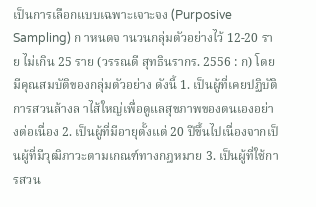เป็นการเลือกแบบเฉพาะเจาะจง (Purposive Sampling) ก าหนดจ านวนกลุ่มตัวอย่างไว้ 12-20 ราย ไม่เกิน 25 ราย (วรรณดี สุทธินรากร. 2556 : ก) โดยมีคุณสมบัติของกลุ่มตัวอย่าง ดังนี้ 1. เป็นผู้ที่เคยปฏิบัติการสวนล้างล าไส้ใหญ่เพื่อดูแลสุขภาพของตนเองอย่างต่อเนื่อง 2. เป็นผู้ที่มีอายุตั้งแต่ 20 ปีขึ้นไปเนื่องจากเป็นผู้ที่มีวุฒิภาวะตามเกณฑ์ทางกฎหมาย 3. เป็นผู้ที่ใช้การสวน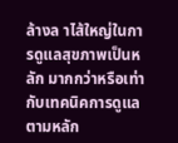ล้างล าไส้ใหญ่ในการดูแลสุขภาพเป็นหลัก มากกว่าหรือเท่ากับเทคนิคการดูแลตามหลัก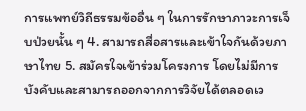การแพทย์วิถีธรรมข้ออื่น ๆ ในการรักษาภาวะการเจ็บป่วยนั้น ๆ 4. สามารถสื่อสารและเข้าใจกันด้วยภาษาไทย 5. สมัครใจเข้าร่วมโครงการ โดยไม่มีการบังคับและสามารถออกจากการวิจัยได้ตลอดเว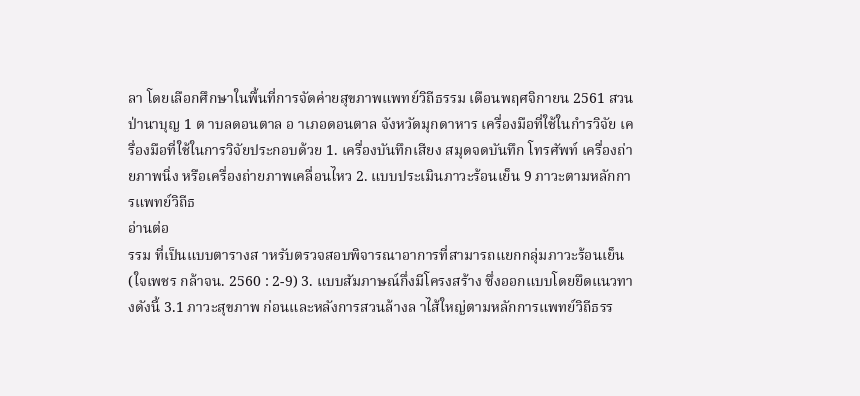ลา โดยเลือกศึกษาในพื้นที่การจัดค่ายสุขภาพแพทย์วิถีธรรม เดือนพฤศจิกายน 2561 สวนป่านาบุญ 1 ต าบลดอนตาล อ าเภอดอนตาล จังหวัดมุกดาหาร เครื่องมือที่ใช้ในกำรวิจัย เครื่องมือที่ใช้ในการวิจัยประกอบด้วย 1. เครื่องบันทึกเสียง สมุดจดบันทึก โทรศัพท์ เครื่องถ่ายภาพนิ่ง หรือเครื่องถ่ายภาพเคลื่อนไหว 2. แบบประเมินภาวะร้อนเย็น 9 ภาวะตามหลักการแพทย์วิถีธ
อ่านต่อ
รรม ที่เป็นแบบตารางส าหรับตรวจสอบพิจารณาอาการที่สามารถแยกกลุ่มภาวะร้อนเย็น (ใจเพชร กล้าจน. 2560 : 2-9) 3. แบบสัมภาษณ์กึ่งมีโครงสร้าง ซึ่งออกแบบโดยยึดแนวทางดังนี้ 3.1 ภาวะสุขภาพ ก่อนและหลังการสวนล้างล าไส้ใหญ่ตามหลักการแพทย์วิถีธรร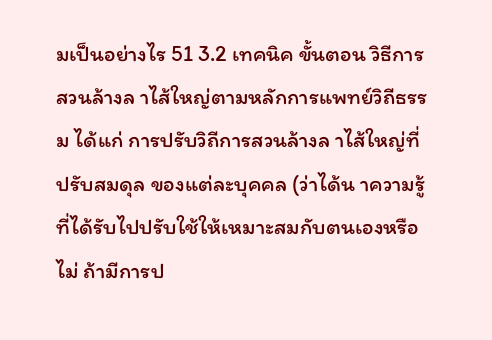มเป็นอย่างไร 51 3.2 เทคนิค ขั้นตอน วิธีการสวนล้างล าไส้ใหญ่ตามหลักการแพทย์วิถีธรรม ได้แก่ การปรับวิถีการสวนล้างล าไส้ใหญ่ที่ปรับสมดุล ของแต่ละบุคคล (ว่าได้น าความรู้ที่ได้รับไปปรับใช้ให้เหมาะสมกับตนเองหรือไม่ ถ้ามีการป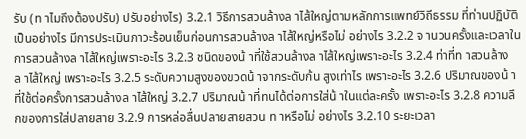รับ (ท าไมถึงต้องปรับ) ปรับอย่างไร) 3.2.1 วิธีการสวนล้างล าไส้ใหญ่ตามหลักการแพทย์วิถีธรรม ที่ท่านปฏิบัติเป็นอย่างไร มีการประเมินภาวะร้อนเย็นก่อนการสวนล้างล าไส้ใหญ่หรือไม่ อย่างไร 3.2.2 จ านวนครั้งและเวลาในการสวนล้างล าไส้ใหญ่เพราะอะไร 3.2.3 ชนิดของน้ าที่ใช้สวนล้างล าไส้ใหญ่เพราะอะไร 3.2.4 ท่าที่ท าสวนล้างล าไส้ใหญ่ เพราะอะไร 3.2.5 ระดับความสูงของขวดน้ าจากระดับก้น สูงเท่าไร เพราะอะไร 3.2.6 ปริมาณของน้ าที่ใช้ต่อครั้งการสวนล้างล าไส้ใหญ่ 3.2.7 ปริมาณน้ าที่ทนได้ต่อการใส่น้ าในแต่ละครั้ง เพราะอะไร 3.2.8 ความลึกของการใส่ปลายสาย 3.2.9 การหล่อลื่นปลายสายสวน ท าหรือไม่ อย่างไร 3.2.10 ระยะเวลา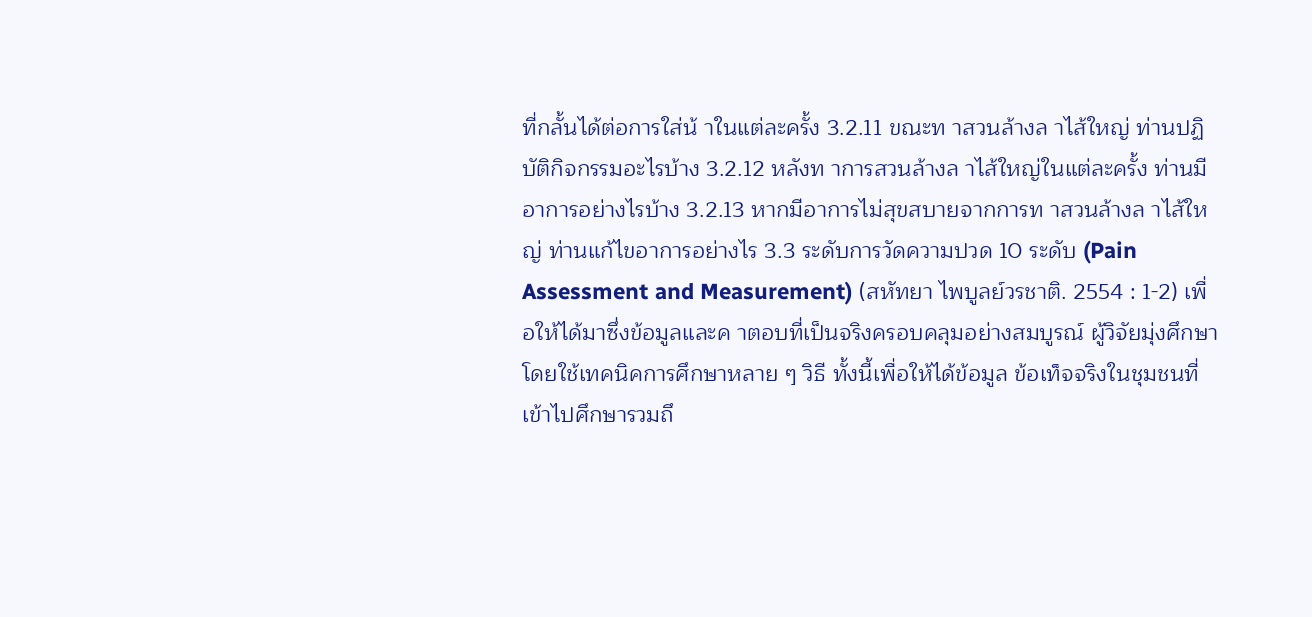ที่กลั้นได้ต่อการใส่น้ าในแต่ละครั้ง 3.2.11 ขณะท าสวนล้างล าไส้ใหญ่ ท่านปฏิบัติกิจกรรมอะไรบ้าง 3.2.12 หลังท าการสวนล้างล าไส้ใหญ่ในแต่ละครั้ง ท่านมีอาการอย่างไรบ้าง 3.2.13 หากมีอาการไม่สุขสบายจากการท าสวนล้างล าไส้ใหญ่ ท่านแก้ไขอาการอย่างไร 3.3 ระดับการวัดความปวด 10 ระดับ (Pain Assessment and Measurement) (สหัทยา ไพบูลย์วรชาติ. 2554 : 1-2) เพื่อให้ได้มาซึ่งข้อมูลและค าตอบที่เป็นจริงครอบคลุมอย่างสมบูรณ์ ผู้วิจัยมุ่งศึกษาโดยใช้เทคนิคการศึกษาหลาย ๆ วิธี ทั้งนี้เพื่อให้ได้ข้อมูล ข้อเท็จจริงในชุมชนที่เข้าไปศึกษารวมถึ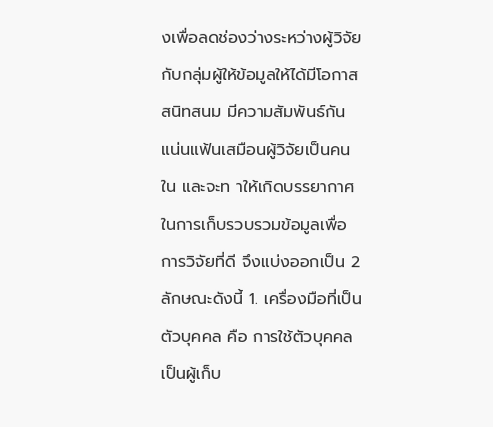งเพื่อลดช่องว่างระหว่างผู้วิจัยกับกลุ่มผู้ให้ข้อมูลให้ได้มีโอกาสสนิทสนม มีความสัมพันธ์กันแน่นแฟ้นเสมือนผู้วิจัยเป็นคนใน และจะท าให้เกิดบรรยากาศในการเก็บรวบรวมข้อมูลเพื่อการวิจัยที่ดี จึงแบ่งออกเป็น 2 ลักษณะดังนี้ 1. เครื่องมือที่เป็นตัวบุคคล คือ การใช้ตัวบุคคลเป็นผู้เก็บ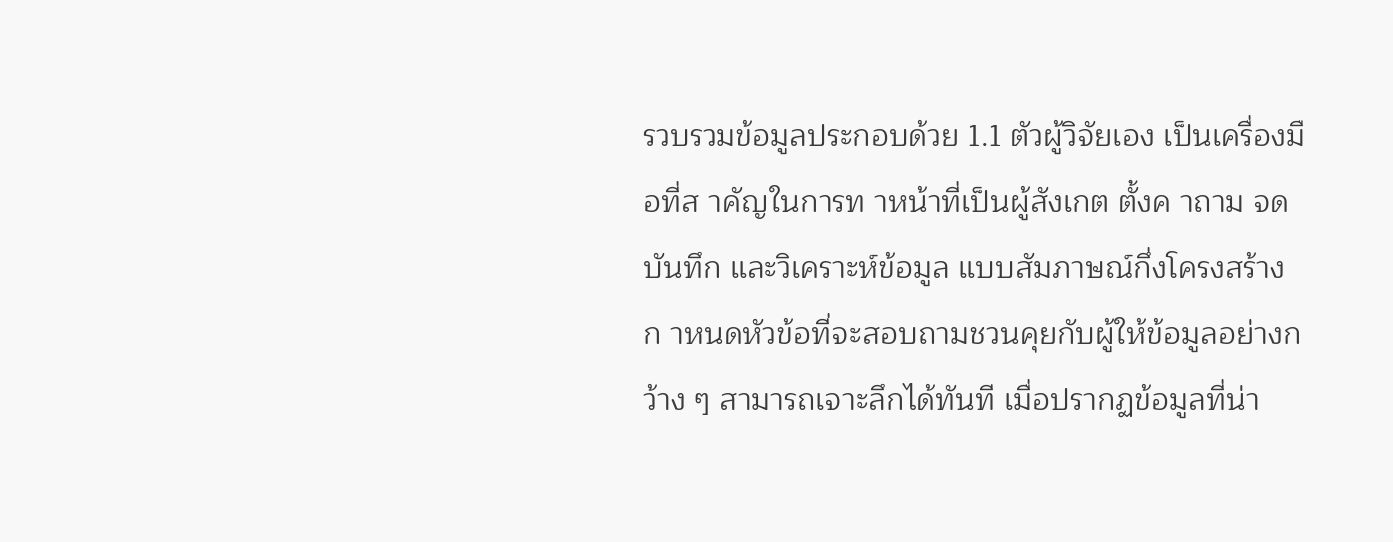รวบรวมข้อมูลประกอบด้วย 1.1 ตัวผู้วิจัยเอง เป็นเครื่องมือที่ส าคัญในการท าหน้าที่เป็นผู้สังเกต ตั้งค าถาม จดบันทึก และวิเคราะห์ข้อมูล แบบสัมภาษณ์กึ่งโครงสร้างก าหนดหัวข้อที่จะสอบถามชวนคุยกับผู้ให้ข้อมูลอย่างกว้าง ๆ สามารถเจาะลึกได้ทันที เมื่อปรากฏข้อมูลที่น่า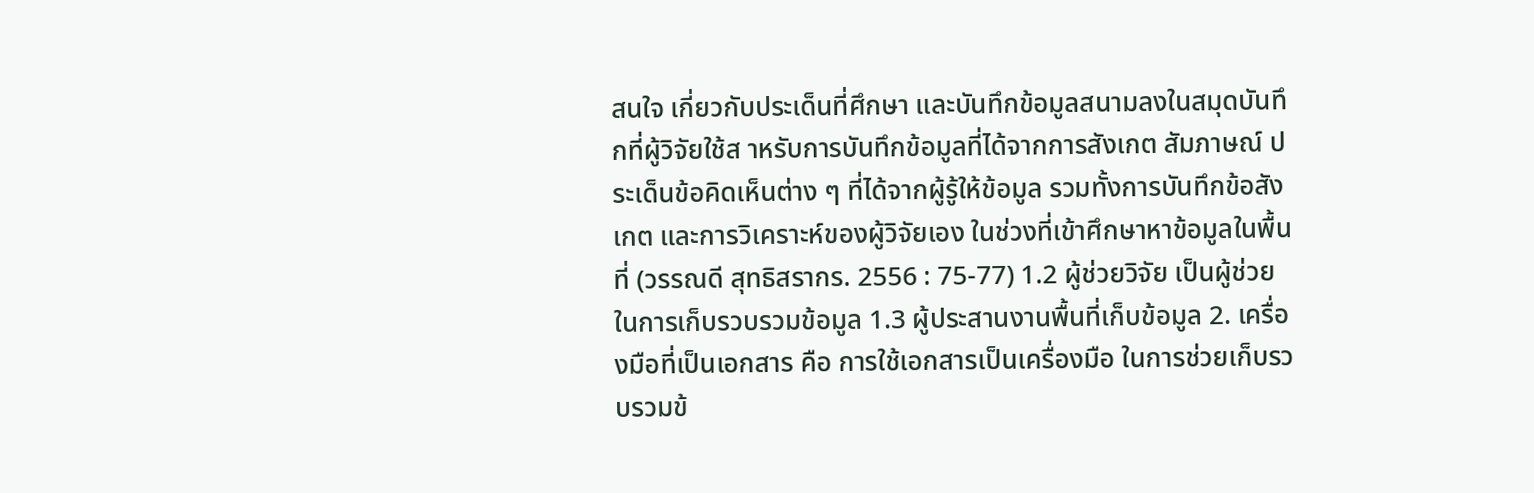สนใจ เกี่ยวกับประเด็นที่ศึกษา และบันทึกข้อมูลสนามลงในสมุดบันทึกที่ผู้วิจัยใช้ส าหรับการบันทึกข้อมูลที่ได้จากการสังเกต สัมภาษณ์ ประเด็นข้อคิดเห็นต่าง ๆ ที่ได้จากผู้รู้ให้ข้อมูล รวมทั้งการบันทึกข้อสังเกต และการวิเคราะห์ของผู้วิจัยเอง ในช่วงที่เข้าศึกษาหาข้อมูลในพื้นที่ (วรรณดี สุทธิสรากร. 2556 : 75-77) 1.2 ผู้ช่วยวิจัย เป็นผู้ช่วยในการเก็บรวบรวมข้อมูล 1.3 ผู้ประสานงานพื้นที่เก็บข้อมูล 2. เครื่องมือที่เป็นเอกสาร คือ การใช้เอกสารเป็นเครื่องมือ ในการช่วยเก็บรวบรวมข้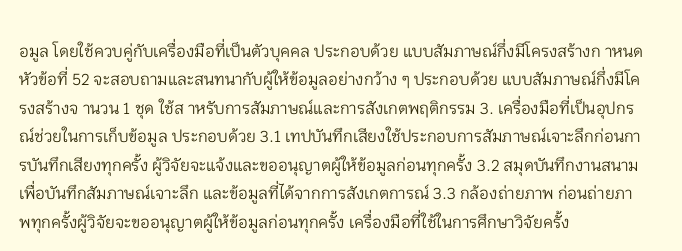อมูล โดยใช้ควบคู่กับเครื่องมือที่เป็นตัวบุคคล ประกอบด้วย แบบสัมภาษณ์กึ่งมีโครงสร้างก าหนดหัวข้อที่ 52 จะสอบถามและสนทนากับผู้ให้ข้อมูลอย่างกว้าง ๆ ประกอบด้วย แบบสัมภาษณ์กึ่งมีโครงสร้างจ านวน 1 ชุด ใช้ส าหรับการสัมภาษณ์และการสังเกตพฤติกรรม 3. เครื่องมือที่เป็นอุปกรณ์ช่วยในการเก็บข้อมูล ประกอบด้วย 3.1 เทปบันทึกเสียงใช้ประกอบการสัมภาษณ์เจาะลึกก่อนการบันทึกเสียงทุกครั้ง ผู้วิจัยจะแจ้งและขออนุญาตผู้ให้ข้อมูลก่อนทุกครั้ง 3.2 สมุดบันทึกงานสนาม เพื่อบันทึกสัมภาษณ์เจาะลึก และข้อมูลที่ได้จากการสังเกตการณ์ 3.3 กล้องถ่ายภาพ ก่อนถ่ายภาพทุกครั้งผู้วิจัยจะขออนุญาตผู้ให้ข้อมูลก่อนทุกครั้ง เครื่องมือที่ใช้ในการศึกษาวิจัยครั้ง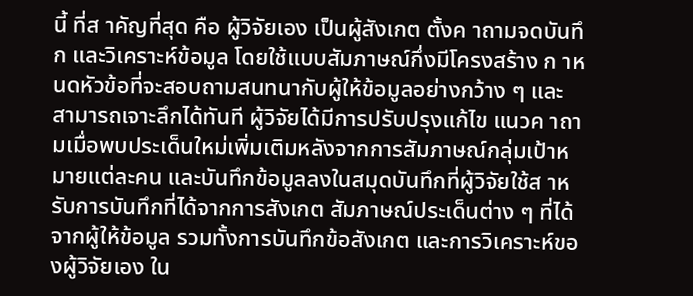นี้ ที่ส าคัญที่สุด คือ ผู้วิจัยเอง เป็นผู้สังเกต ตั้งค าถามจดบันทึก และวิเคราะห์ข้อมูล โดยใช้แบบสัมภาษณ์กึ่งมีโครงสร้าง ก าหนดหัวข้อที่จะสอบถามสนทนากับผู้ให้ข้อมูลอย่างกว้าง ๆ และสามารถเจาะลึกได้ทันที ผู้วิจัยได้มีการปรับปรุงแก้ไข แนวค าถามเมื่อพบประเด็นใหม่เพิ่มเติมหลังจากการสัมภาษณ์กลุ่มเป้าหมายแต่ละคน และบันทึกข้อมูลลงในสมุดบันทึกที่ผู้วิจัยใช้ส าหรับการบันทึกที่ได้จากการสังเกต สัมภาษณ์ประเด็นต่าง ๆ ที่ได้จากผู้ให้ข้อมูล รวมทั้งการบันทึกข้อสังเกต และการวิเคราะห์ของผู้วิจัยเอง ใน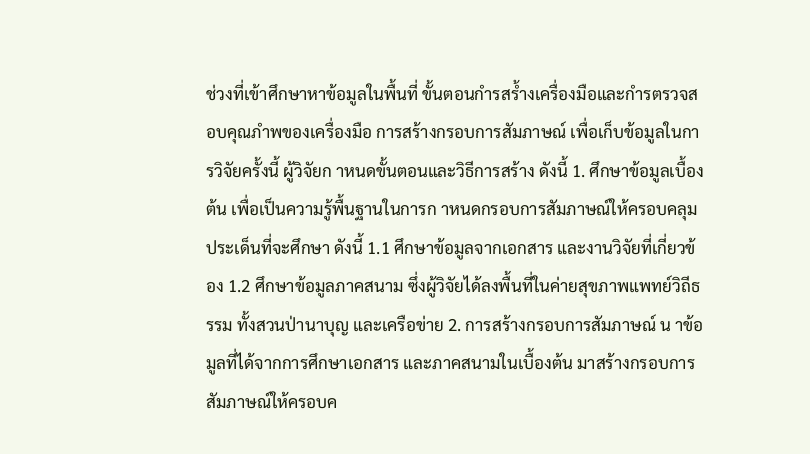ช่วงที่เข้าศึกษาหาข้อมูลในพื้นที่ ขั้นตอนกำรสร้ำงเครื่องมือและกำรตรวจสอบคุณภำพของเครื่องมือ การสร้างกรอบการสัมภาษณ์ เพื่อเก็บข้อมูลในการวิจัยครั้งนี้ ผู้วิจัยก าหนดขั้นตอนและวิธีการสร้าง ดังนี้ 1. ศึกษาข้อมูลเบื้องต้น เพื่อเป็นความรู้พื้นฐานในการก าหนดกรอบการสัมภาษณ์ให้ครอบคลุมประเด็นที่จะศึกษา ดังนี้ 1.1 ศึกษาข้อมูลจากเอกสาร และงานวิจัยที่เกี่ยวข้อง 1.2 ศึกษาข้อมูลภาคสนาม ซึ่งผู้วิจัยได้ลงพื้นที่ในค่ายสุขภาพแพทย์วิถีธรรม ทั้งสวนป่านาบุญ และเครือข่าย 2. การสร้างกรอบการสัมภาษณ์ น าข้อมูลที่ได้จากการศึกษาเอกสาร และภาคสนามในเบื้องต้น มาสร้างกรอบการสัมภาษณ์ให้ครอบค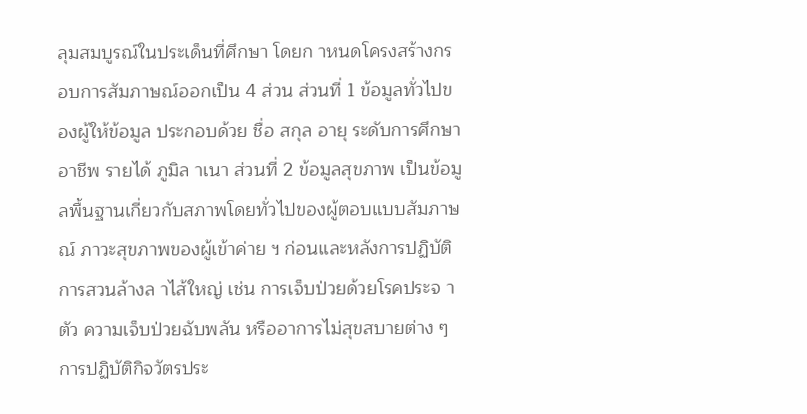ลุมสมบูรณ์ในประเด็นที่ศึกษา โดยก าหนดโครงสร้างกรอบการสัมภาษณ์ออกเป็น 4 ส่วน ส่วนที่ 1 ข้อมูลทั่วไปของผู้ให้ข้อมูล ประกอบด้วย ชื่อ สกุล อายุ ระดับการศึกษา อาชีพ รายได้ ภูมิล าเนา ส่วนที่ 2 ข้อมูลสุขภาพ เป็นข้อมูลพื้นฐานเกี่ยวกับสภาพโดยทั่วไปของผู้ตอบแบบสัมภาษณ์ ภาวะสุขภาพของผู้เข้าค่าย ฯ ก่อนและหลังการปฏิบัติการสวนล้างล าไส้ใหญ่ เช่น การเจ็บป่วยด้วยโรคประจ าตัว ความเจ็บป่วยฉับพลัน หรืออาการไม่สุขสบายต่าง ๆ การปฏิบัติกิจวัตรประ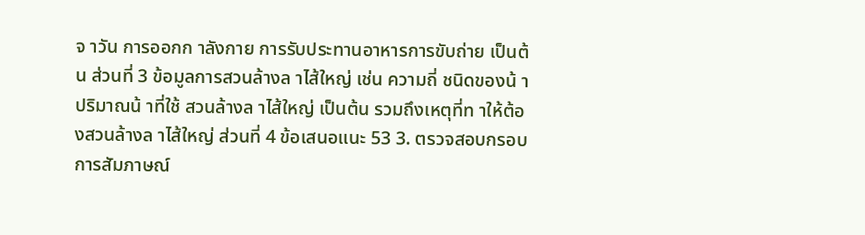จ าวัน การออกก าลังกาย การรับประทานอาหารการขับถ่าย เป็นต้น ส่วนที่ 3 ข้อมูลการสวนล้างล าไส้ใหญ่ เช่น ความถี่ ชนิดของน้ า ปริมาณน้ าที่ใช้ สวนล้างล าไส้ใหญ่ เป็นต้น รวมถึงเหตุที่ท าให้ต้องสวนล้างล าไส้ใหญ่ ส่วนที่ 4 ข้อเสนอแนะ 53 3. ตรวจสอบกรอบการสัมภาษณ์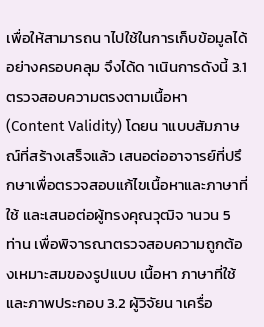เพื่อให้สามารถน าไปใช้ในการเก็บข้อมูลได้อย่างครอบคลุม จึงได้ด าเนินการดังนี้ 3.1 ตรวจสอบความตรงตามเนื้อหา (Content Validity) โดยน าแบบสัมภาษณ์ที่สร้างเสร็จแล้ว เสนอต่ออาจารย์ที่ปรึกษาเพื่อตรวจสอบแก้ไขเนื้อหาและภาษาที่ใช้ และเสนอต่อผู้ทรงคุณวุฒิจ านวน 5 ท่าน เพื่อพิจารณาตรวจสอบความถูกต้องเหมาะสมของรูปแบบ เนื้อหา ภาษาที่ใช้ และภาพประกอบ 3.2 ผู้วิจัยน าเครื่อ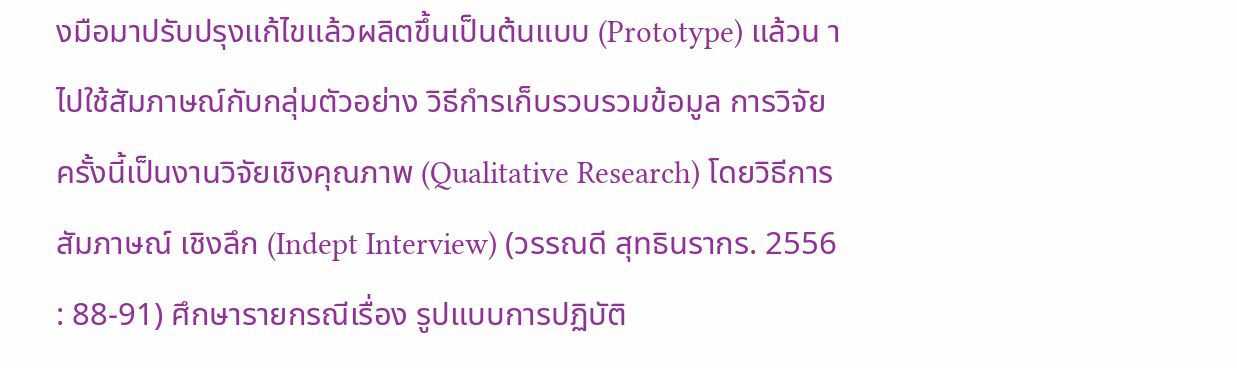งมือมาปรับปรุงแก้ไขแล้วผลิตขึ้นเป็นต้นแบบ (Prototype) แล้วน าไปใช้สัมภาษณ์กับกลุ่มตัวอย่าง วิธีกำรเก็บรวบรวมข้อมูล การวิจัยครั้งนี้เป็นงานวิจัยเชิงคุณภาพ (Qualitative Research) โดยวิธีการสัมภาษณ์ เชิงลึก (Indept Interview) (วรรณดี สุทธินรากร. 2556 : 88-91) ศึกษารายกรณีเรื่อง รูปแบบการปฏิบัติ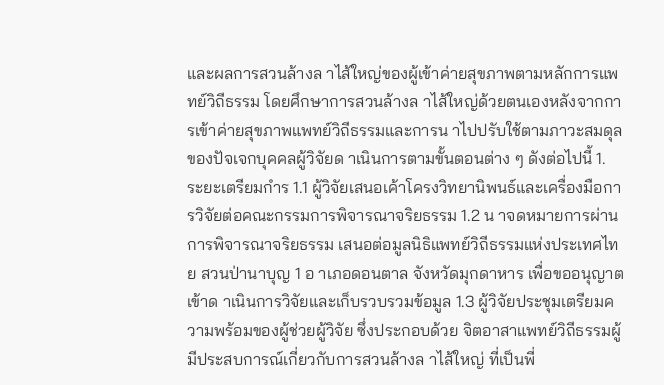และผลการสวนล้างล าไส้ใหญ่ของผู้เข้าค่ายสุขภาพตามหลักการแพทย์วิถีธรรม โดยศึกษาการสวนล้างล าไส้ใหญ่ด้วยตนเองหลังจากการเข้าค่ายสุขภาพแพทย์วิถีธรรมและการน าไปปรับใช้ตามภาวะสมดุลของปัจเจกบุคคลผู้วิจัยด าเนินการตามขั้นตอนต่าง ๆ ดังต่อไปนี้ 1. ระยะเตรียมกำร 1.1 ผู้วิจัยเสนอเค้าโครงวิทยานิพนธ์และเครื่องมือการวิจัยต่อคณะกรรมการพิจารณาจริยธรรม 1.2 น าจดหมายการผ่านการพิจารณาจริยธรรม เสนอต่อมูลนิธิแพทย์วิถีธรรมแห่งประเทศไทย สวนป่านาบุญ 1 อ าเภอดอนตาล จังหวัดมุกดาหาร เพื่อขออนุญาตเข้าด าเนินการวิจัยและเก็บรวบรวมข้อมูล 1.3 ผู้วิจัยประชุมเตรียมความพร้อมของผู้ช่วยผู้วิจัย ซึ่งประกอบด้วย จิตอาสาแพทย์วิถีธรรมผู้มีประสบการณ์เกี่ยวกับการสวนล้างล าไส้ใหญ่ ที่เป็นพี่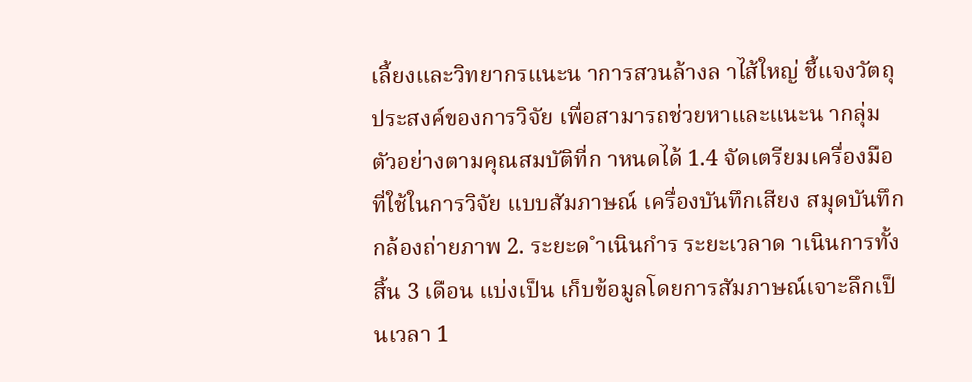เลี้ยงและวิทยากรแนะน าการสวนล้างล าไส้ใหญ่ ชี้แจงวัตถุประสงค์ของการวิจัย เพื่อสามารถช่วยหาและแนะน ากลุ่มตัวอย่างตามคุณสมบัติที่ก าหนดได้ 1.4 จัดเตรียมเครื่องมือที่ใช้ในการวิจัย แบบสัมภาษณ์ เครื่องบันทึกเสียง สมุดบันทึก กล้องถ่ายภาพ 2. ระยะด ำเนินกำร ระยะเวลาด าเนินการทั้งสิ้น 3 เดือน แบ่งเป็น เก็บข้อมูลโดยการสัมภาษณ์เจาะลึกเป็นเวลา 1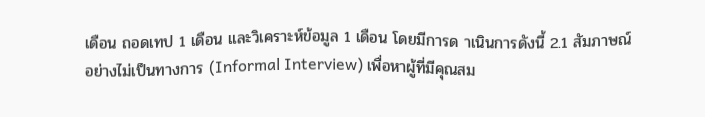เดือน ถอดเทป 1 เดือน และวิเคราะห์ข้อมูล 1 เดือน โดยมีการด าเนินการดังนี้ 2.1 สัมภาษณ์อย่างไม่เป็นทางการ (Informal Interview) เพื่อหาผู้ที่มีคุณสม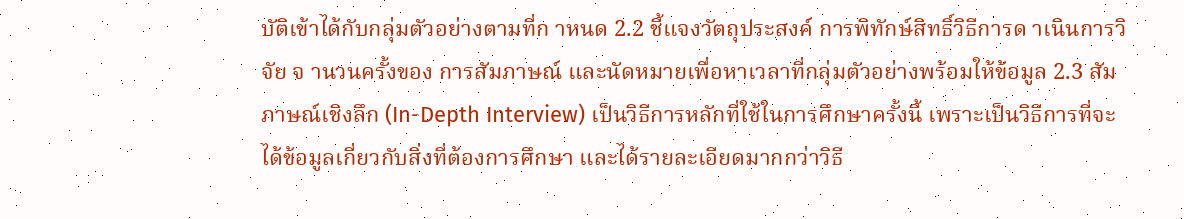บัติเข้าได้กับกลุ่มตัวอย่างตามที่ก าหนด 2.2 ชี้แจงวัตถุประสงค์ การพิทักษ์สิทธิ์วิธีการด าเนินการวิจัย จ านวนครั้งของ การสัมภาษณ์ และนัดหมายเพื่อหาเวลาที่กลุ่มตัวอย่างพร้อมให้ข้อมูล 2.3 สัมภาษณ์เชิงลึก (In-Depth Interview) เป็นวิธีการหลักที่ใช้ในการศึกษาครั้งนี้ เพราะเป็นวิธีการที่จะได้ข้อมูลเกี่ยวกับสิ่งที่ต้องการศึกษา และได้รายละเอียดมากกว่าวิธี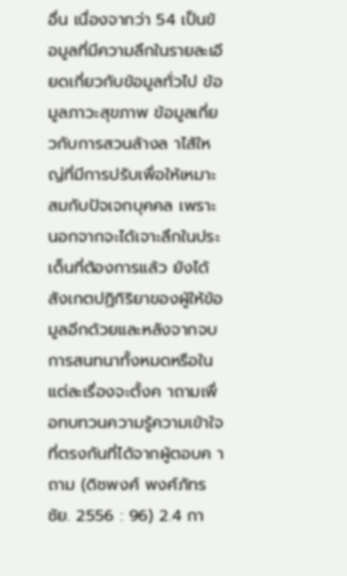อื่น เนื่องจากว่า 54 เป็นข้อมูลที่มีความลึกในรายละเอียดเกี่ยวกับข้อมูลทั่วไป ข้อมูลภาวะสุขภาพ ข้อมูลเกี่ยวกับการสวนล้างล าไส้ใหญ่ที่มีการปรับเพื่อให้เหมาะสมกับปัจเจกบุคคล เพราะนอกจากจะได้เจาะลึกในประเด็นที่ต้องการแล้ว ยังได้สังเกตปฏิกิริยาของผู้ให้ข้อมูลอีกด้วยและหลังจากจบการสนทนาทั้งหมดหรือใน แต่ละเรื่องจะตั้งค าถามเพื่อทบทวนความรู้ความเข้าใจที่ตรงกันที่ได้จากผู้ตอบค าถาม (ดิชพงศ์ พงศ์ภัทรชัย. 2556 : 96) 2.4 กา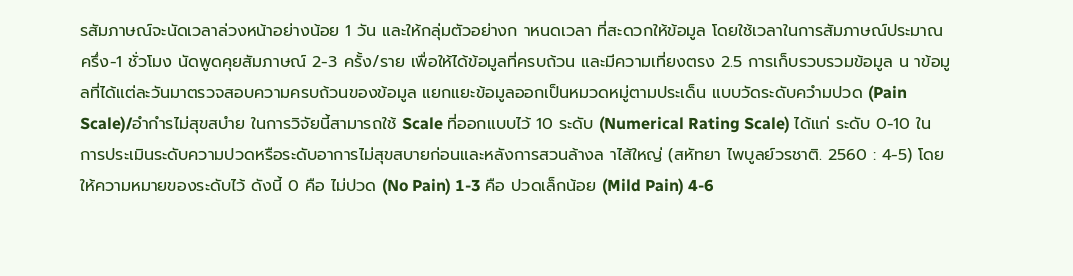รสัมภาษณ์จะนัดเวลาล่วงหน้าอย่างน้อย 1 วัน และให้กลุ่มตัวอย่างก าหนดเวลา ที่สะดวกให้ข้อมูล โดยใช้เวลาในการสัมภาษณ์ประมาณ ครึ่ง-1 ชั่วโมง นัดพูดคุยสัมภาษณ์ 2-3 ครั้ง/ราย เพื่อให้ได้ข้อมูลที่ครบถ้วน และมีความเที่ยงตรง 2.5 การเก็บรวบรวมข้อมูล น าข้อมูลที่ได้แต่ละวันมาตรวจสอบความครบถ้วนของข้อมูล แยกแยะข้อมูลออกเป็นหมวดหมู่ตามประเด็น แบบวัดระดับควำมปวด (Pain Scale)/อำกำรไม่สุขสบำย ในการวิจัยนี้สามารถใช้ Scale ที่ออกแบบไว้ 10 ระดับ (Numerical Rating Scale) ได้แก่ ระดับ 0-10 ในการประเมินระดับความปวดหรือระดับอาการไม่สุขสบายก่อนและหลังการสวนล้างล าไส้ใหญ่ (สหัทยา ไพบูลย์วรชาติ. 2560 : 4-5) โดยให้ความหมายของระดับไว้ ดังนี้ 0 คือ ไม่ปวด (No Pain) 1-3 คือ ปวดเล็กน้อย (Mild Pain) 4-6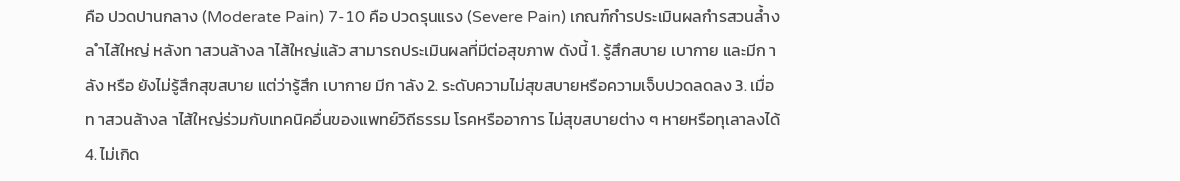คือ ปวดปานกลาง (Moderate Pain) 7-10 คือ ปวดรุนแรง (Severe Pain) เกณฑ์กำรประเมินผลกำรสวนล้ำงล ำไส้ใหญ่ หลังท าสวนล้างล าไส้ใหญ่แล้ว สามารถประเมินผลที่มีต่อสุขภาพ ดังนี้ 1. รู้สึกสบาย เบากาย และมีก าลัง หรือ ยังไม่รู้สึกสุขสบาย แต่ว่ารู้สึก เบากาย มีก าลัง 2. ระดับความไม่สุขสบายหรือความเจ็บปวดลดลง 3. เมื่อท าสวนล้างล าไส้ใหญ่ร่วมกับเทคนิคอื่นของแพทย์วิถีธรรม โรคหรืออาการ ไม่สุขสบายต่าง ๆ หายหรือทุเลาลงได้ 4. ไม่เกิด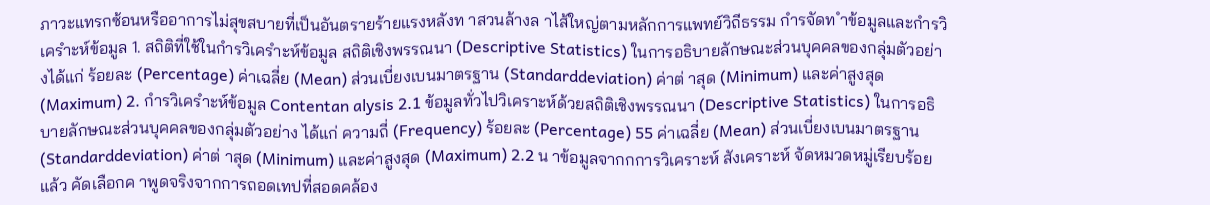ภาวะแทรกซ้อนหรืออาการไม่สุขสบายที่เป็นอันตรายร้ายแรงหลังท าสวนล้างล าไส้ใหญ่ตามหลักการแพทย์วิถีธรรม กำรจัดท ำข้อมูลและกำรวิเครำะห์ข้อมูล 1. สถิติที่ใช้ในกำรวิเครำะห์ข้อมูล สถิติเชิงพรรณนา (Descriptive Statistics) ในการอธิบายลักษณะส่วนบุคคลของกลุ่มตัวอย่างได้แก่ ร้อยละ (Percentage) ค่าเฉลี่ย (Mean) ส่วนเบี่ยงเบนมาตรฐาน (Standarddeviation) ค่าต่ าสุด (Minimum) และค่าสูงสุด (Maximum) 2. กำรวิเครำะห์ข้อมูล Contentan alysis 2.1 ข้อมูลทั่วไปวิเคราะห์ด้วยสถิติเชิงพรรณนา (Descriptive Statistics) ในการอธิบายลักษณะส่วนบุคคลของกลุ่มตัวอย่าง ได้แก่ ความถี่ (Frequency) ร้อยละ (Percentage) 55 ค่าเฉลี่ย (Mean) ส่วนเบี่ยงเบนมาตรฐาน (Standarddeviation) ค่าต่ าสุด (Minimum) และค่าสูงสุด (Maximum) 2.2 น าข้อมูลจากกการวิเคราะห์ สังเคราะห์ จัดหมวดหมู่เรียบร้อยแล้ว คัดเลือกค าพูดจริงจากการถอดเทปที่สอดคล้อง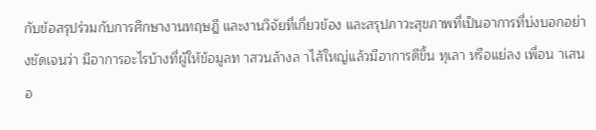กับข้อสรุปร่วมกับการศึกษางานทฤษฎี และงานวิจัยที่เกี่ยวข้อง และสรุปภาวะสุขภาพที่เป็นอาการที่บ่งบอกอย่างชัดเจนว่า มีอาการอะไรบ้างที่ผู้ให้ข้อมูลท าสวนล้างล าไส้ใหญ่แล้วมีอาการดีขึ้น ทุเลา หรือแย่ลง เพื่อน าเสนอ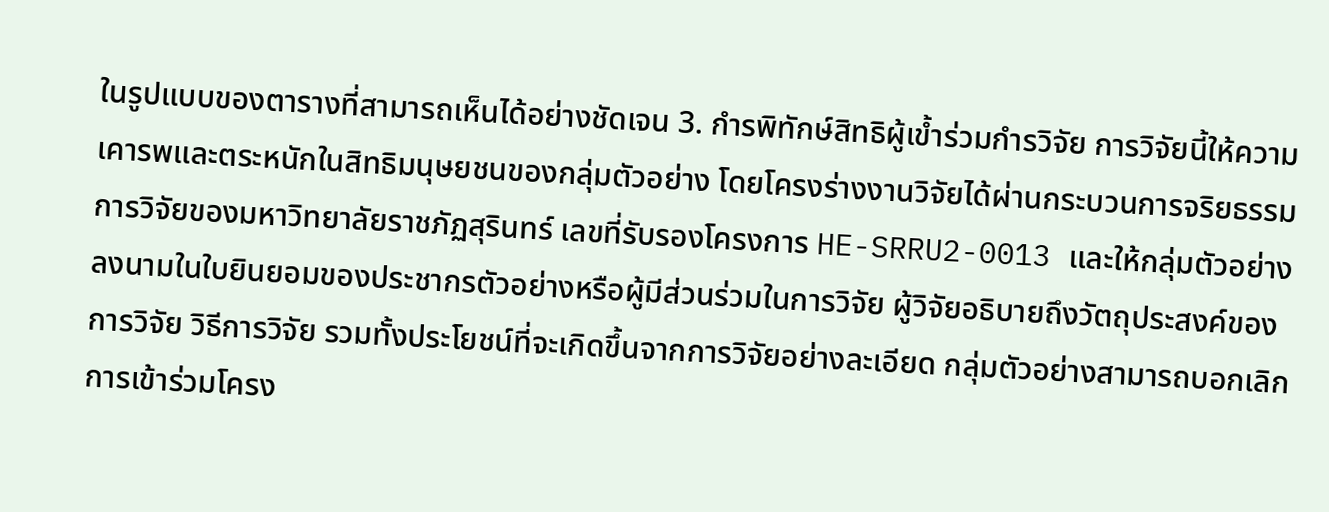ในรูปแบบของตารางที่สามารถเห็นได้อย่างชัดเจน 3. กำรพิทักษ์สิทธิผู้เข้ำร่วมกำรวิจัย การวิจัยนี้ให้ความเคารพและตระหนักในสิทธิมนุษยชนของกลุ่มตัวอย่าง โดยโครงร่างงานวิจัยได้ผ่านกระบวนการจริยธรรมการวิจัยของมหาวิทยาลัยราชภัฏสุรินทร์ เลขที่รับรองโครงการ HE-SRRU2-0013 และให้กลุ่มตัวอย่างลงนามในใบยินยอมของประชากรตัวอย่างหรือผู้มีส่วนร่วมในการวิจัย ผู้วิจัยอธิบายถึงวัตถุประสงค์ของการวิจัย วิธีการวิจัย รวมทั้งประโยชน์ที่จะเกิดขึ้นจากการวิจัยอย่างละเอียด กลุ่มตัวอย่างสามารถบอกเลิกการเข้าร่วมโครง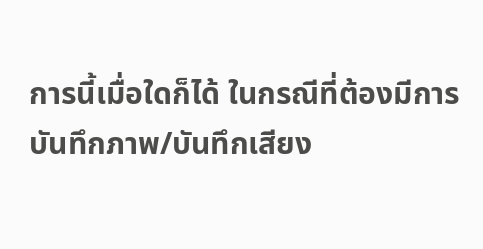การนี้เมื่อใดก็ได้ ในกรณีที่ต้องมีการบันทึกภาพ/บันทึกเสียง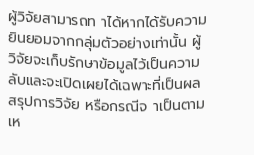ผู้วิจัยสามารถท าได้หากได้รับความยินยอมจากกลุ่มตัวอย่างเท่านั้น ผู้วิจัยจะเก็บรักษาข้อมูลไว้เป็นความลับและจะเปิดเผยได้เฉพาะที่เป็นผลสรุปการวิจัย หรือกรณีจ าเป็นตาม เห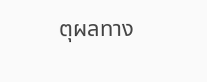ตุผลทาง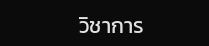วิชาการ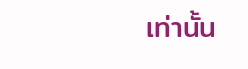เท่านั้น